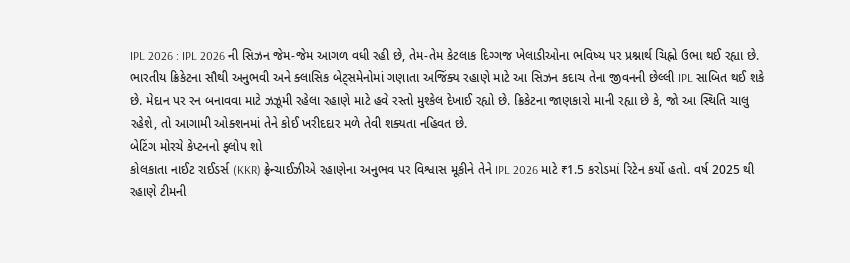IPL 2026 : IPL 2026 ની સિઝન જેમ-જેમ આગળ વધી રહી છે, તેમ-તેમ કેટલાક દિગ્ગજ ખેલાડીઓના ભવિષ્ય પર પ્રશ્નાર્થ ચિહ્નો ઉભા થઈ રહ્યા છે. ભારતીય ક્રિકેટના સૌથી અનુભવી અને ક્લાસિક બેટ્સમેનોમાં ગણાતા અજિંક્ય રહાણે માટે આ સિઝન કદાચ તેના જીવનની છેલ્લી IPL સાબિત થઈ શકે છે. મેદાન પર રન બનાવવા માટે ઝઝૂમી રહેલા રહાણે માટે હવે રસ્તો મુશ્કેલ દેખાઈ રહ્યો છે. ક્રિકેટના જાણકારો માની રહ્યા છે કે, જો આ સ્થિતિ ચાલુ રહેશે, તો આગામી ઓક્શનમાં તેને કોઈ ખરીદદાર મળે તેવી શક્યતા નહિવત છે.
બેટિંગ મોરચે કેપ્ટનનો ફ્લોપ શો
કોલકાતા નાઈટ રાઈડર્સ (KKR) ફ્રેન્ચાઈઝીએ રહાણેના અનુભવ પર વિશ્વાસ મૂકીને તેને IPL 2026 માટે ₹1.5 કરોડમાં રિટેન કર્યો હતો. વર્ષ 2025 થી રહાણે ટીમની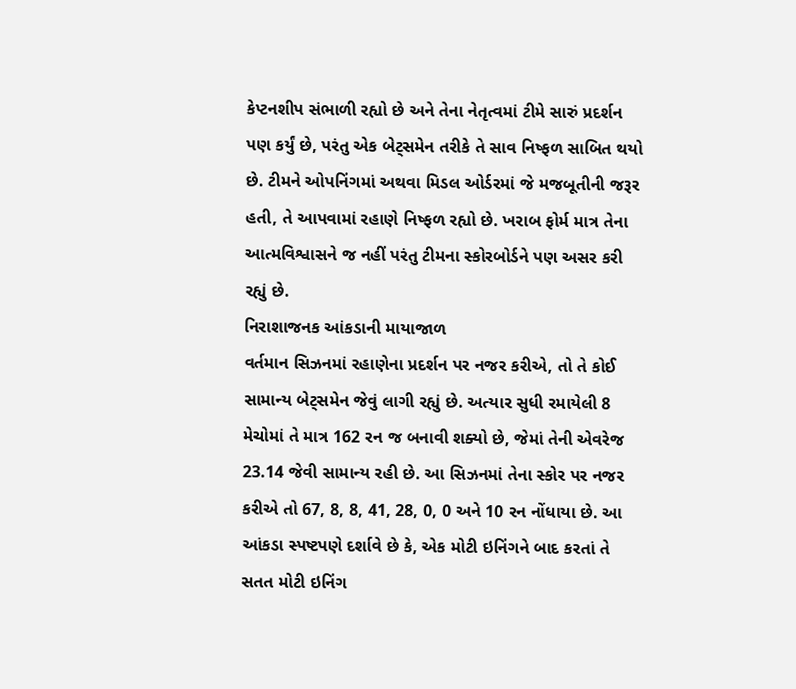કેપ્ટનશીપ સંભાળી રહ્યો છે અને તેના નેતૃત્વમાં ટીમે સારું પ્રદર્શન પણ કર્યું છે, પરંતુ એક બેટ્સમેન તરીકે તે સાવ નિષ્ફળ સાબિત થયો છે. ટીમને ઓપનિંગમાં અથવા મિડલ ઓર્ડરમાં જે મજબૂતીની જરૂર હતી, તે આપવામાં રહાણે નિષ્ફળ રહ્યો છે. ખરાબ ફોર્મ માત્ર તેના આત્મવિશ્વાસને જ નહીં પરંતુ ટીમના સ્કોરબોર્ડને પણ અસર કરી રહ્યું છે.
નિરાશાજનક આંકડાની માયાજાળ
વર્તમાન સિઝનમાં રહાણેના પ્રદર્શન પર નજર કરીએ, તો તે કોઈ સામાન્ય બેટ્સમેન જેવું લાગી રહ્યું છે. અત્યાર સુધી રમાયેલી 8 મેચોમાં તે માત્ર 162 રન જ બનાવી શક્યો છે, જેમાં તેની એવરેજ 23.14 જેવી સામાન્ય રહી છે. આ સિઝનમાં તેના સ્કોર પર નજર કરીએ તો 67, 8, 8, 41, 28, 0, 0 અને 10 રન નોંધાયા છે. આ આંકડા સ્પષ્ટપણે દર્શાવે છે કે, એક મોટી ઇનિંગને બાદ કરતાં તે સતત મોટી ઇનિંગ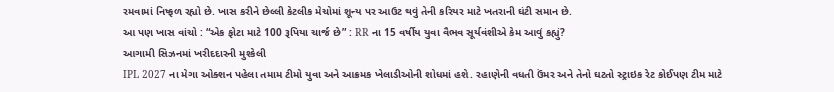રમવામાં નિષ્ફળ રહ્યો છે. ખાસ કરીને છેલ્લી કેટલીક મેચોમાં શૂન્ય પર આઉટ થવું તેની કરિયર માટે ખતરાની ઘંટી સમાન છે.
આ પણ ખાસ વાંચો : “એક ફોટા માટે 100 રૂપિયા ચાર્જ છે” : RR ના 15 વર્ષીય યુવા વૈભવ સૂર્યવંશીએ કેમ આવું કહ્યું?
આગામી સિઝનમાં ખરીદદારની મુશ્કેલી
IPL 2027 ના મેગા ઓક્શન પહેલા તમામ ટીમો યુવા અને આક્રમક ખેલાડીઓની શોધમાં હશે. રહાણેની વધતી ઉંમર અને તેનો ઘટતો સ્ટ્રાઇક રેટ કોઈપણ ટીમ માટે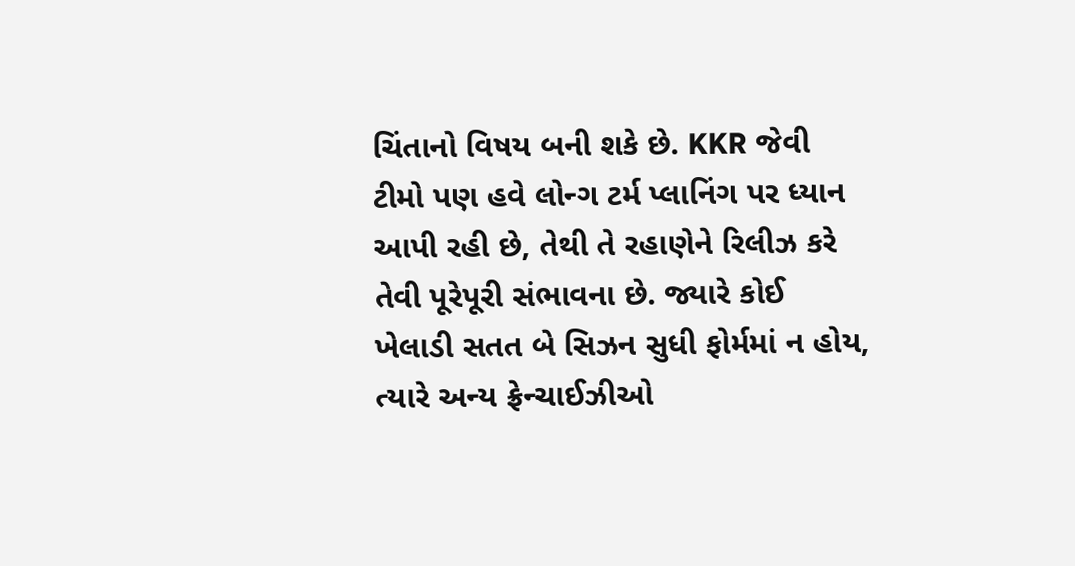ચિંતાનો વિષય બની શકે છે. KKR જેવી ટીમો પણ હવે લોન્ગ ટર્મ પ્લાનિંગ પર ધ્યાન આપી રહી છે, તેથી તે રહાણેને રિલીઝ કરે તેવી પૂરેપૂરી સંભાવના છે. જ્યારે કોઈ ખેલાડી સતત બે સિઝન સુધી ફોર્મમાં ન હોય, ત્યારે અન્ય ફ્રેન્ચાઈઝીઓ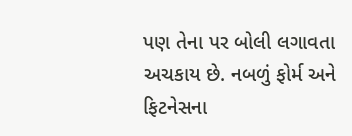પણ તેના પર બોલી લગાવતા અચકાય છે. નબળું ફોર્મ અને ફિટનેસના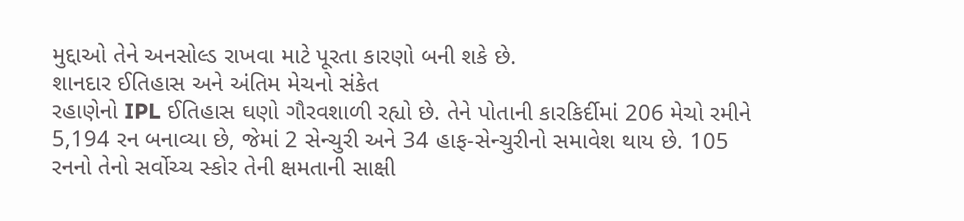મુદ્દાઓ તેને અનસોલ્ડ રાખવા માટે પૂરતા કારણો બની શકે છે.
શાનદાર ઈતિહાસ અને અંતિમ મેચનો સંકેત
રહાણેનો IPL ઈતિહાસ ઘણો ગૌરવશાળી રહ્યો છે. તેને પોતાની કારકિર્દીમાં 206 મેચો રમીને 5,194 રન બનાવ્યા છે, જેમાં 2 સેન્ચુરી અને 34 હાફ-સેન્ચુરીનો સમાવેશ થાય છે. 105 રનનો તેનો સર્વોચ્ચ સ્કોર તેની ક્ષમતાની સાક્ષી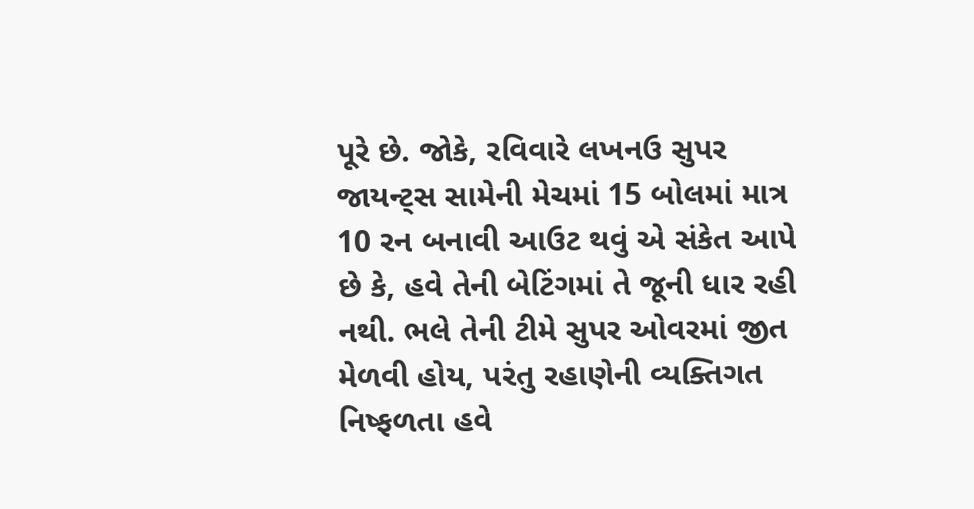પૂરે છે. જોકે, રવિવારે લખનઉ સુપર જાયન્ટ્સ સામેની મેચમાં 15 બોલમાં માત્ર 10 રન બનાવી આઉટ થવું એ સંકેત આપે છે કે, હવે તેની બેટિંગમાં તે જૂની ધાર રહી નથી. ભલે તેની ટીમે સુપર ઓવરમાં જીત મેળવી હોય, પરંતુ રહાણેની વ્યક્તિગત નિષ્ફળતા હવે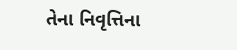તેના નિવૃત્તિના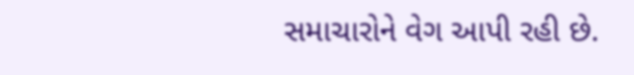સમાચારોને વેગ આપી રહી છે.